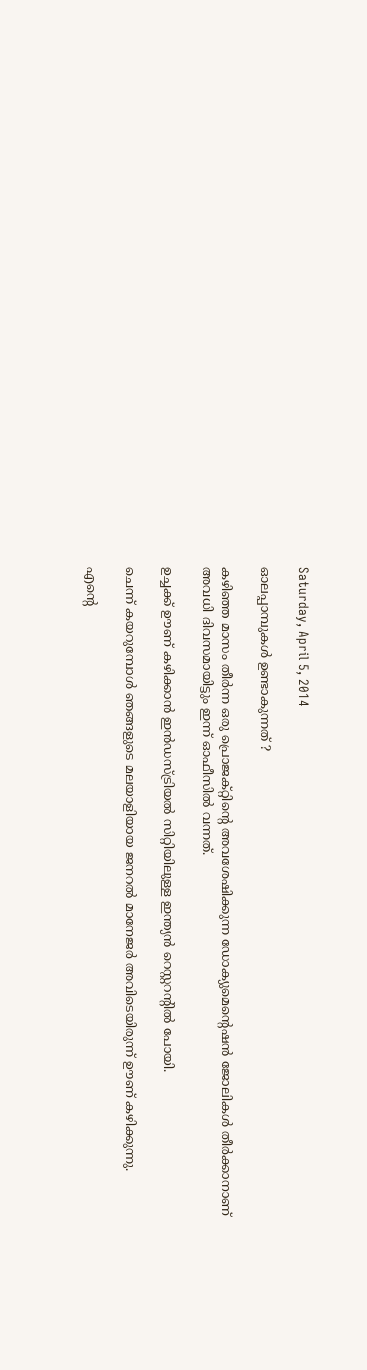Saturday, April 5, 2014

ഓലപ്പാമ്പുകള്‍ ഉണ്ടാകുന്നത് ?

കഴിഞ്ഞ മാസം തീര്‍ന്ന ഒരു പ്രൊജക്റ്റിന്‍റെ അവശേഷിക്കുന്ന ഡോക്യുമെന്‍റെഷന്‍ ജോലികള്‍ തീര്‍ക്കാനാണ് അവധി ദിവസമായിട്ടും ഇന്ന് ഓഫീസില്‍ വന്നത്.

ഉച്ചക്ക് ഊണ് കഴിക്കാന്‍ ഇന്‍ഡസ്ട്രിയല്‍ സിറ്റിയിലുള്ള ഇന്ത്യന്‍ റെസ്റ്ററന്‍റില്‍ പോയി.

ചെന്ന് കയറുമ്പോള്‍ ഞങ്ങളുടെ മലയാളിയായ ജനറല്‍ മാനേജര്‍ അവിടെയിരുന്ന് ഊണ് കഴിക്കുന്നു.

എന്‍റെ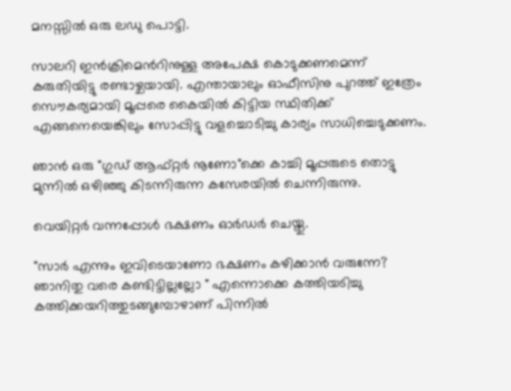മനസ്സില്‍ ഒരു ലഡു പൊട്ടി.

സാലറി ഇന്‍ക്രിമെന്‍റിനുള്ള അപേക്ഷ കൊടുക്കണമെന്ന് കരുതിയിട്ടു രണ്ടാഴ്ചയായി. എന്തായാലും ഓഫീസിനു പുറത്ത് ഇത്രേം സൌകര്യമായി മൂപ്പരെ കൈയില്‍ കിട്ടിയ സ്ഥിതിക്ക് എങ്ങനെയെങ്കിലും സോപ്പിട്ടു വളച്ചൊടിച്ചു കാര്യം സാധിച്ചെടുക്കണം.

ഞാന്‍ ഒരു "ഗുഡ് ആഫ്റ്റര്‍ നൂണോ"ക്കെ കാച്ചി മൂപ്പരുടെ തൊട്ടു മുന്നില്‍ ഒഴിഞ്ഞു കിടന്നിരുന്ന കസേരയില്‍ ചെന്നിരുന്നു.

വെയിറ്റര്‍ വന്നപ്പോള്‍ ഭക്ഷണം ഓര്‍ഡര്‍ ചെയ്തു.

"സാര്‍ എന്നും ഇവിടെയാണോ ഭക്ഷണം കഴിക്കാന്‍ വരുന്നേ? ഞാനിതു വരെ കണ്ടിട്ടില്ലല്ലോ " എന്നൊക്കെ കത്തിയടിച്ചു കത്തിക്കയറിത്തുടങ്ങുമ്പോഴാണ് പിന്നില്‍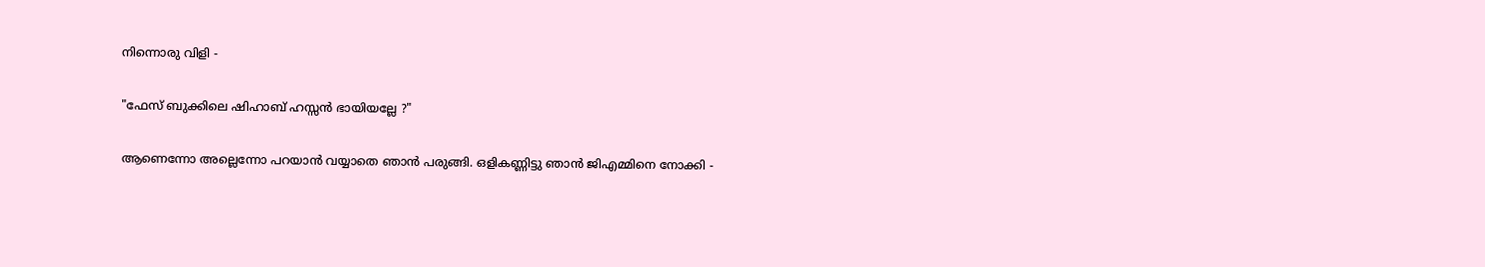നിന്നൊരു വിളി -

"ഫേസ് ബുക്കിലെ ഷിഹാബ് ഹസ്സന്‍ ഭായിയല്ലേ ?"

ആണെന്നോ അല്ലെന്നോ പറയാന്‍ വയ്യാതെ ഞാന്‍ പരുങ്ങി. ഒളികണ്ണിട്ടു ഞാന്‍ ജിഎമ്മിനെ നോക്കി -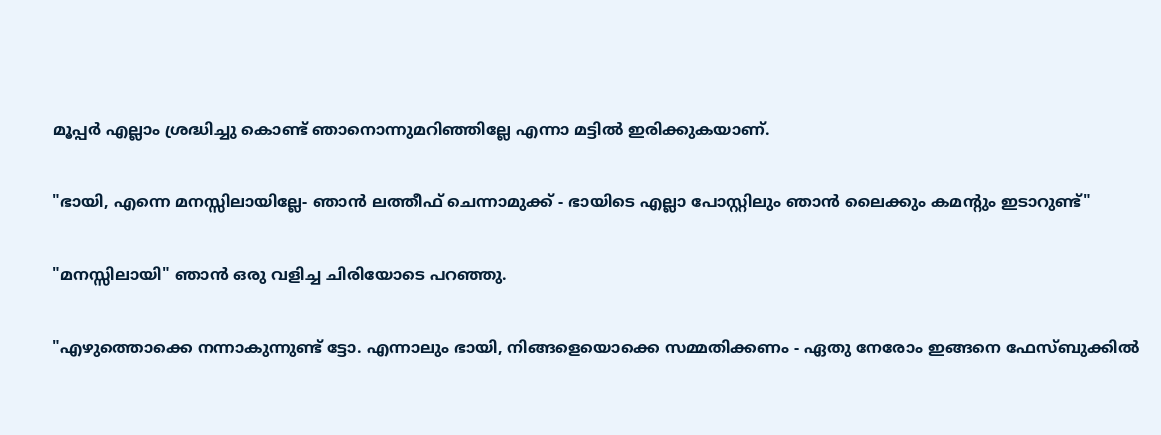മൂപ്പര്‍ എല്ലാം ശ്രദ്ധിച്ചു കൊണ്ട് ഞാനൊന്നുമറിഞ്ഞില്ലേ എന്നാ മട്ടില്‍ ഇരിക്കുകയാണ്.

"ഭായി, എന്നെ മനസ്സിലായില്ലേ- ഞാന്‍ ലത്തീഫ് ചെന്നാമുക്ക് - ഭായിടെ എല്ലാ പോസ്റ്റിലും ഞാന്‍ ലൈക്കും കമന്‍റും ഇടാറുണ്ട്"

"മനസ്സിലായി" ഞാന്‍ ഒരു വളിച്ച ചിരിയോടെ പറഞ്ഞു.

"എഴുത്തൊക്കെ നന്നാകുന്നുണ്ട് ട്ടോ. എന്നാലും ഭായി, നിങ്ങളെയൊക്കെ സമ്മതിക്കണം - ഏതു നേരോം ഇങ്ങനെ ഫേസ്ബുക്കില്‍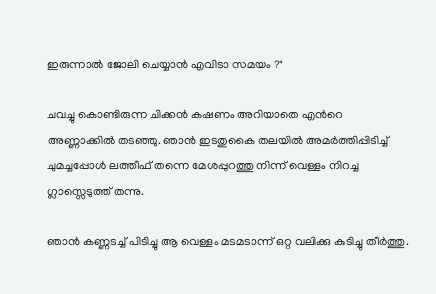ഇരുന്നാല്‍ ജോലി ചെയ്യാന്‍ എവിടാ സമയം ?"

ചവച്ചു കൊണ്ടിരുന്ന ചിക്കന്‍ കഷണം അറിയാതെ എന്‍റെ അണ്ണാക്കില്‍ തടഞ്ഞു. ഞാന്‍ ഇടതുകൈ തലയില്‍ അമര്‍ത്തിപ്പിടിച്ച് ചുമച്ചപ്പോള്‍ ലത്തീഫ് തന്നെ മേശപ്പുറത്തു നിന്ന് വെള്ളം നിറച്ച ഗ്ലാസ്സെടുത്ത്‌ തന്നു.

ഞാന്‍ കണ്ണടച്ച് പിടിച്ചു ആ വെള്ളം മടമടാന്ന് ഒറ്റ വലിക്കു കുടിച്ചു തീര്‍ത്തു.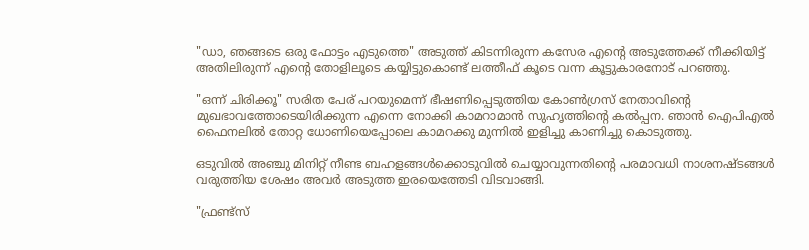"ഡാ, ഞങ്ങടെ ഒരു ഫോട്ടം എടുത്തെ" അടുത്ത് കിടന്നിരുന്ന കസേര എന്‍റെ അടുത്തേക്ക് നീക്കിയിട്ട്‌ അതിലിരുന്ന് എന്‍റെ തോളിലൂടെ കയ്യിട്ടുകൊണ്ട് ലത്തീഫ് കൂടെ വന്ന കൂട്ടുകാരനോട് പറഞ്ഞു.

"ഒന്ന് ചിരിക്കൂ" സരിത പേര് പറയുമെന്ന് ഭീഷണിപ്പെടുത്തിയ കോണ്‍ഗ്രസ് നേതാവിന്‍റെ മുഖഭാവത്തോടെയിരിക്കുന്ന എന്നെ നോക്കി കാമറാമാന്‍ സുഹൃത്തിന്‍റെ കല്‍പ്പന. ഞാന്‍ ഐപിഎല്‍ ഫൈനലില്‍ തോറ്റ ധോണിയെപ്പോലെ കാമറക്കു മുന്നില്‍ ഇളിച്ചു കാണിച്ചു കൊടുത്തു.

ഒടുവില്‍ അഞ്ചു മിനിറ്റ് നീണ്ട ബഹളങ്ങള്‍ക്കൊടുവില്‍ ചെയ്യാവുന്നതിന്‍റെ പരമാവധി നാശനഷ്ടങ്ങള്‍ വരുത്തിയ ശേഷം അവര്‍ അടുത്ത ഇരയെത്തേടി വിടവാങ്ങി.

"ഫ്രണ്ട്സ്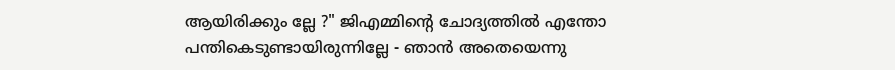ആയിരിക്കും ല്ലേ ?" ജിഎമ്മിന്‍റെ ചോദ്യത്തില്‍ എന്തോ പന്തികെടുണ്ടായിരുന്നില്ലേ - ഞാന്‍ അതെയെന്നു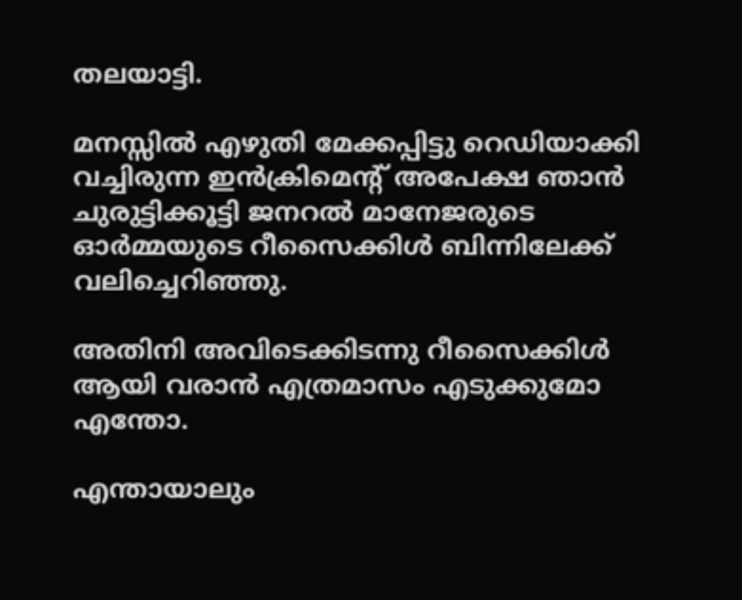തലയാട്ടി.

മനസ്സില്‍ എഴുതി മേക്കപ്പിട്ടു റെഡിയാക്കി വച്ചിരുന്ന ഇന്‍ക്രിമെന്‍റ് അപേക്ഷ ഞാന്‍ ചുരുട്ടിക്കൂട്ടി ജനറല്‍ മാനേജരുടെ ഓര്‍മ്മയുടെ റീസൈക്കിള്‍ ബിന്നിലേക്ക് വലിച്ചെറിഞ്ഞു.

അതിനി അവിടെക്കിടന്നു റീസൈക്കിള്‍ ആയി വരാന്‍ എത്രമാസം എടുക്കുമോ എന്തോ.

എന്തായാലും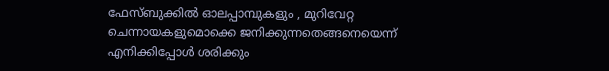ഫേസ്ബുക്കില്‍ ഓലപ്പാമ്പുകളും , മുറിവേറ്റ ചെന്നായകളുമൊക്കെ ജനിക്കുന്നതെങ്ങനെയെന്ന്‍ എനിക്കിപ്പോള്‍ ശരിക്കും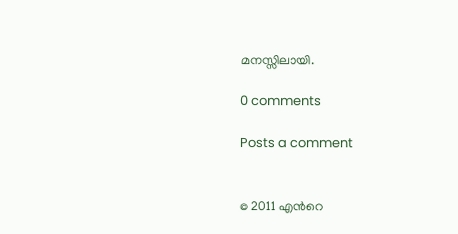മനസ്സിലായി.

0 comments

Posts a comment


© 2011 എന്‍റെ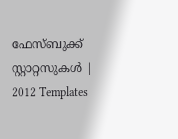ഫേസ്ബുക്ക് സ്റ്റാറ്റസുകള്‍ | 2012 Templates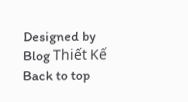Designed by Blog Thiết Kế
Back to top